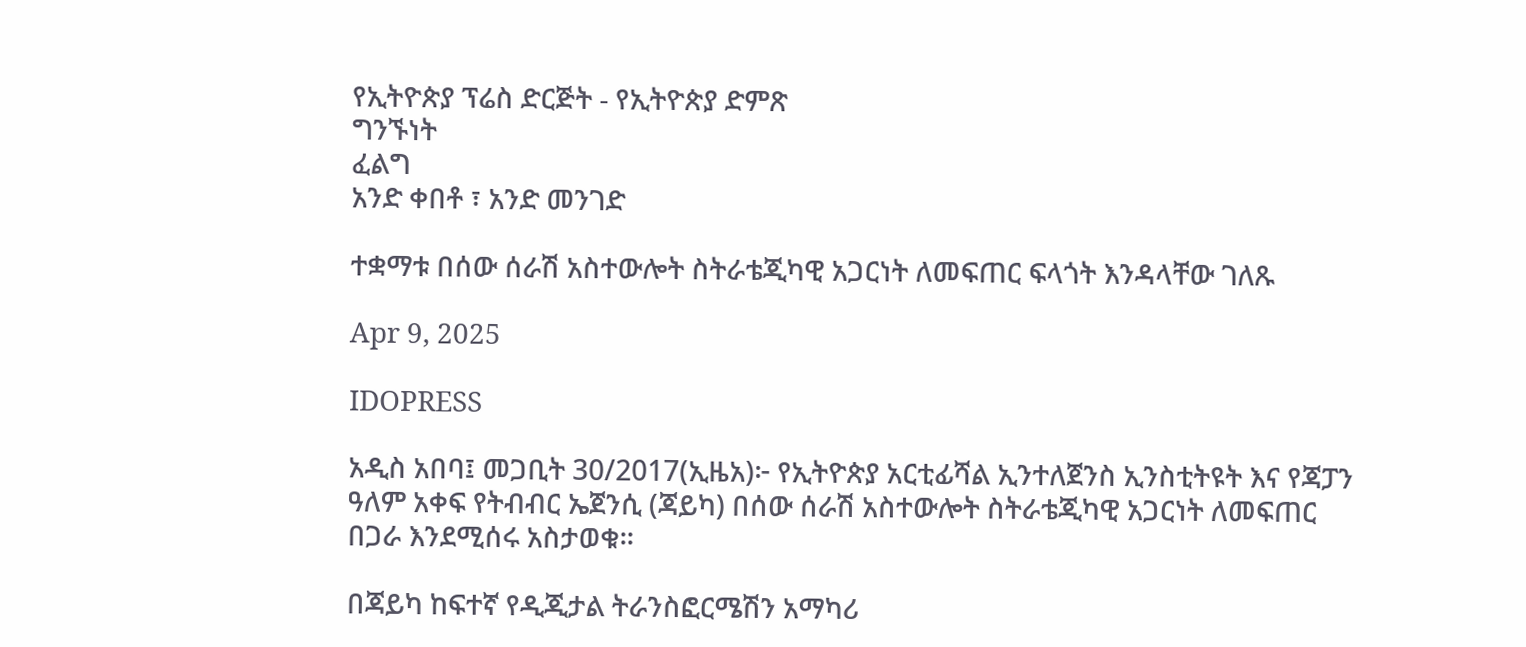የኢትዮጵያ ፕሬስ ድርጅት - የኢትዮጵያ ድምጽ
ግንኙነት
ፈልግ
አንድ ቀበቶ ፣ አንድ መንገድ

ተቋማቱ በሰው ሰራሽ አስተውሎት ስትራቴጂካዊ አጋርነት ለመፍጠር ፍላጎት እንዳላቸው ገለጹ

Apr 9, 2025

IDOPRESS

አዲስ አበባ፤ መጋቢት 30/2017(ኢዜአ)፦ የኢትዮጵያ አርቲፊሻል ኢንተለጀንስ ኢንስቲትዩት እና የጃፓን ዓለም አቀፍ የትብብር ኤጀንሲ (ጃይካ) በሰው ሰራሽ አስተውሎት ስትራቴጂካዊ አጋርነት ለመፍጠር በጋራ እንደሚሰሩ አስታወቁ።

በጃይካ ከፍተኛ የዲጂታል ትራንስፎርሜሽን አማካሪ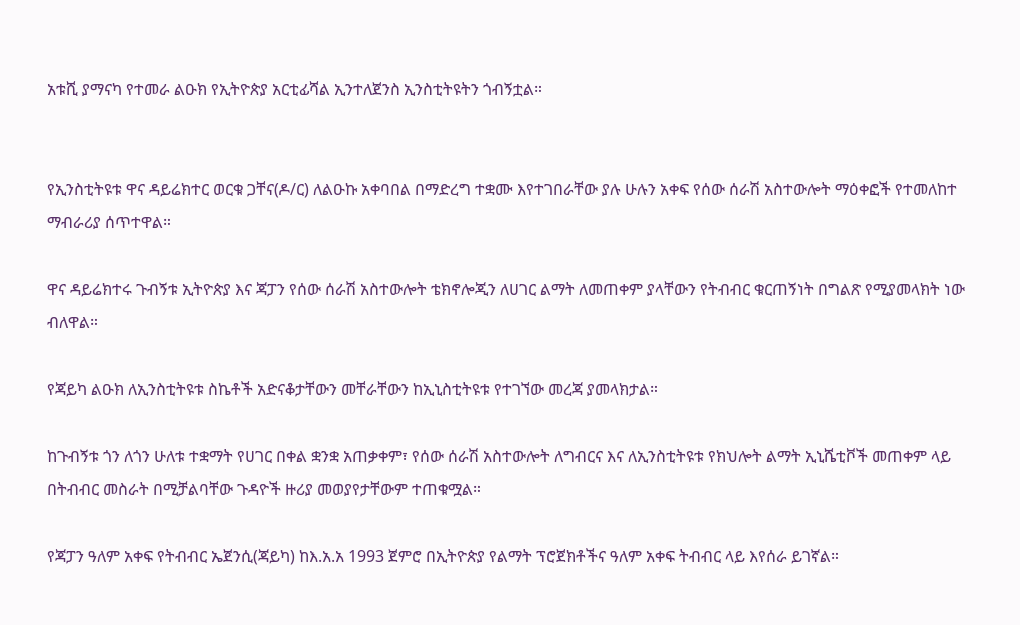አቱሺ ያማናካ የተመራ ልዑክ የኢትዮጵያ አርቲፊሻል ኢንተለጀንስ ኢንስቲትዩትን ጎብኝቷል።


የኢንስቲትዩቱ ዋና ዳይሬክተር ወርቁ ጋቸና(ዶ/ር) ለልዑኩ አቀባበል በማድረግ ተቋሙ እየተገበራቸው ያሉ ሁሉን አቀፍ የሰው ሰራሽ አስተውሎት ማዕቀፎች የተመለከተ ማብራሪያ ሰጥተዋል።

ዋና ዳይሬክተሩ ጉብኝቱ ኢትዮጵያ እና ጃፓን የሰው ሰራሽ አስተውሎት ቴክኖሎጂን ለሀገር ልማት ለመጠቀም ያላቸውን የትብብር ቁርጠኝነት በግልጽ የሚያመላክት ነው ብለዋል።

የጃይካ ልዑክ ለኢንስቲትዩቱ ስኬቶች አድናቆታቸውን መቸራቸውን ከኢኒስቲትዩቱ የተገኘው መረጃ ያመላክታል።

ከጉብኝቱ ጎን ለጎን ሁለቱ ተቋማት የሀገር በቀል ቋንቋ አጠቃቀም፣ የሰው ሰራሽ አስተውሎት ለግብርና እና ለኢንስቲትዩቱ የክህሎት ልማት ኢኒሼቲቮች መጠቀም ላይ በትብብር መስራት በሚቻልባቸው ጉዳዮች ዙሪያ መወያየታቸውም ተጠቁሟል።

የጃፓን ዓለም አቀፍ የትብብር ኤጀንሲ(ጃይካ) ከእ.አ.አ 1993 ጀምሮ በኢትዮጵያ የልማት ፕሮጀክቶችና ዓለም አቀፍ ትብብር ላይ እየሰራ ይገኛል።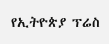የኢትዮጵያ ፕሬስ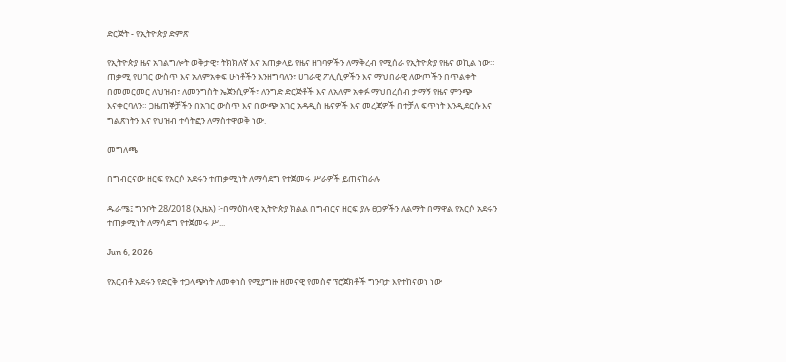ድርጅት - የኢትዮጵያ ድምጽ

የኢትዮጵያ ዜና አገልግሎት ወቅታዊ፣ ትክክለኛ እና አጠቃላይ የዜና ዘገባዎችን ለማቅረብ የሚሰራ የኢትዮጵያ የዜና ወኪል ነው። ጠቃሚ የሀገር ውስጥ እና አለምአቀፍ ሁነቶችን እንዘግባለን፣ ሀገራዊ ፖሊሲዎችን እና ማህበራዊ ለውጦችን በጥልቀት በመመርመር ለህዝብ፣ ለመንግስት ኤጀንሲዎች፣ ለንግድ ድርጅቶች እና ለአለም አቀፉ ማህበረሰብ ታማኝ የዜና ምንጭ እናቀርባለን። ጋዜጠኞቻችን በአገር ውስጥ እና በውጭ አገር አዳዲስ ዜናዎች እና መረጃዎች በተቻለ ፍጥነት እንዲደርሱ እና ግልጽነትን እና የህዝብ ተሳትፎን ለማስተዋወቅ ነው.

መግለጫ

በግብርናው ዘርፍ የአርሶ አደሩን ተጠቃሚነት ለማሳደግ የተጀመሩ ሥራዎች ይጠናከራሉ

ዱራሜ፤ ግንቦት 28/2018 (ኢዜአ) ፦በማዕከላዊ ኢትዮጵያ ክልል በግብርና ዘርፍ ያሉ ፀጋዎችን ለልማት በማዋል የአርሶ አደሩን ተጠቃሚነት ለማሳደግ የተጀመሩ ሥ...

Jun 6, 2026

የአርብቶ አደሩን የድርቅ ተጋላጭነት ለመቀነስ የሚያግዙ ዘመናዊ የመስኖ ፕሮጀክቶች ግንባታ እየተከናወነ ነው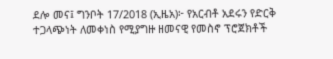ደሎ መና፤ ግንቦት 17/2018 (ኢዜአ)፦ የአርብቶ አደሩን የድርቅ ተጋላጭነት ለመቀነስ የሚያግዙ ዘመናዊ የመስኖ ፕሮጀክቶች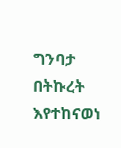ግንባታ በትኩረት እየተከናወነ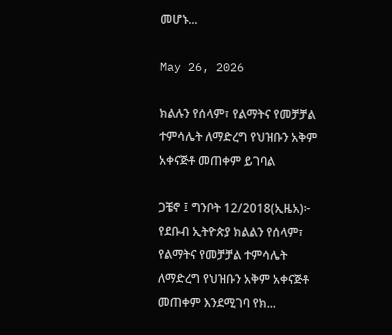መሆኑ...

May 26, 2026

ክልሉን የሰላም፣ የልማትና የመቻቻል ተምሳሌት ለማድረግ የህዝቡን አቅም አቀናጅቶ መጠቀም ይገባል

ጋቼኖ ፤ ግንቦት 12/2018(ኢዜአ)፦ የደቡብ ኢትዮጵያ ክልልን የሰላም፣ የልማትና የመቻቻል ተምሳሌት ለማድረግ የህዝቡን አቅም አቀናጅቶ መጠቀም እንደሚገባ የክ...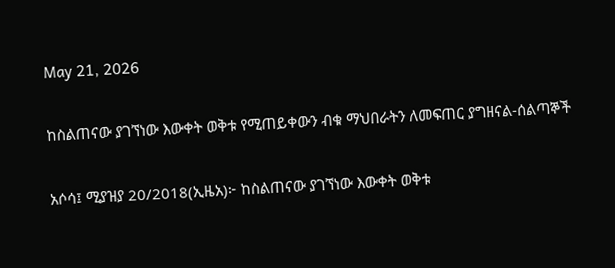May 21, 2026

ከስልጠናው ያገኘነው እውቀት ወቅቱ የሚጠይቀውን ብቁ ማህበራትን ለመፍጠር ያግዘናል-ሰልጣኞች

አሶሳ፤ ሚያዝያ 20/2018(ኢዜአ)፦ ከስልጠናው ያገኘነው እውቀት ወቅቱ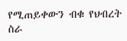የሚጠይቀውን ብቁ የህብረት ስራ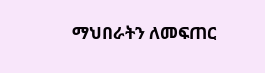ማህበራትን ለመፍጠር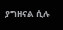ያግዘናል ሲሉ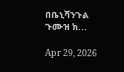በቤኒሻንጉል ጉሙዝ ክ...

Apr 29, 2026